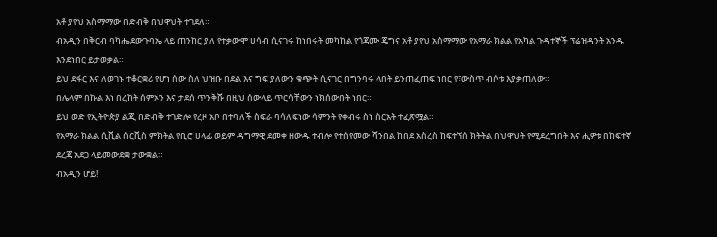አቶ ያየህ አስማማው በድብቅ በህዋህት ተገደለ።
ብአዲን በቅርብ ባካሔደውጉባኤ ላይ ጠንከር ያለ የተቃውሞ ሀሳብ ሲናገሩ ከነበሩት መካከል የጎጃሙ ጄግና አቶ ያየህ አስማማው የአማራ ክልል የአካል ጉዳተኞች ፕሬዝዳንት አንዱ እንደነበር ይታወቃል።
ይህ ደፋር እና ለወገኑ ተቆርቋሪ የሆነ ሰው ስለ ህዝቡ በደል እና ግፍ ያለውን ቁጭት ሲናገር በግንባሩ ላበት ይንጠፈጠፍ ነበር የ፣ውስጥ ብሶቱ እያቃጠለው።
በሌላም በኩል እነ በረከት ሰምኦን እና ታደሰ ጥንቅሹ በዚህ ሰውላይ ጥርሳቸውን ነክሰውበት ነበር።
ይህ ወድ የኢትዮጵያ ልጂ በድብቅ ተገድሎ የረዞ አቦ በተባለች ስፍራ ባሳለፍነው ሳምንት የቀብሩ ስነ ስርአት ተፈጽሟል።
የአማራ ክልል ሲቪል ሰርቪስ ምክትል የቢሮ ሀላፊ ወይም ዳግማዊ ደመቀ ዘውዱ ተብሎ የተሰየመው ሻንበል ከበደ አስረስ ከፍተኘሰ ክትትል በህዋህት የሚደረግበት እና ሒዎቱ በከፍተኛ ደረጃ አደጋ ላይመውደቋ ታውቋል።
ብአዲን ሆይ!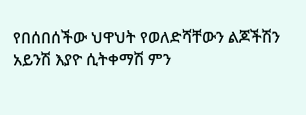የበሰበሰችው ህዋህት የወለድሻቸውን ልጆችሽን አይንሽ እያዮ ሲትቀማሽ ምን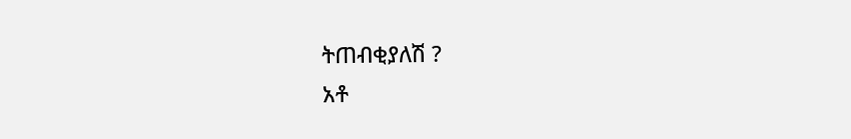ትጠብቂያለሽ ?
አቶ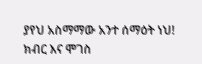ያየህ አስማማው አንተ ሰማዕት ነህ!
ክብር እና ሞገስ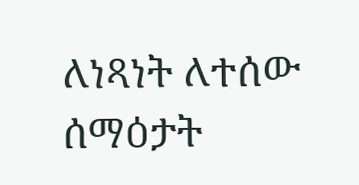ለነጻነት ለተሰው ሰማዕታት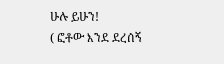ሁሉ ይሁን!
( ፎቶው እንደ ደረሰኝ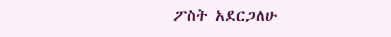ፖስት አደርጋለሁ